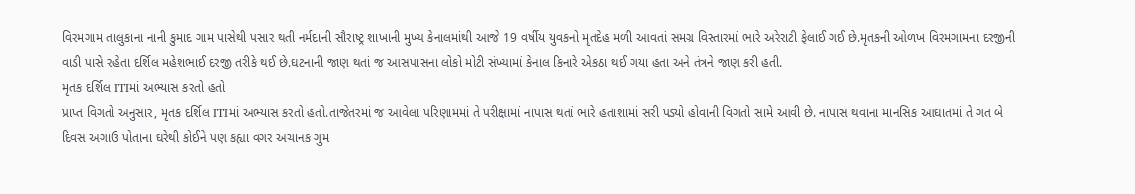વિરમગામ તાલુકાના નાની કુમાદ ગામ પાસેથી પસાર થતી નર્મદાની સૌરાષ્ટ્ર શાખાની મુખ્ય કેનાલમાંથી આજે 19 વર્ષીય યુવકનો મૃતદેહ મળી આવતાં સમગ્ર વિસ્તારમાં ભારે અરેરાટી ફેલાઈ ગઈ છે.મૃતકની ઓળખ વિરમગામના દરજીની વાડી પાસે રહેતા દર્શિલ મહેશભાઈ દરજી તરીકે થઈ છે.ઘટનાની જાણ થતાં જ આસપાસના લોકો મોટી સંખ્યામાં કેનાલ કિનારે એકઠા થઈ ગયા હતા અને તંત્રને જાણ કરી હતી.
મૃતક દર્શિલ ITIમાં અભ્યાસ કરતો હતો
પ્રાપ્ત વિગતો અનુસાર, મૃતક દર્શિલ ITIમાં અભ્યાસ કરતો હતો.તાજેતરમાં જ આવેલા પરિણામમાં તે પરીક્ષામાં નાપાસ થતાં ભારે હતાશામાં સરી પડ્યો હોવાની વિગતો સામે આવી છે. નાપાસ થવાના માનસિક આઘાતમાં તે ગત બે દિવસ અગાઉ પોતાના ઘરેથી કોઈને પણ કહ્યા વગર અચાનક ગુમ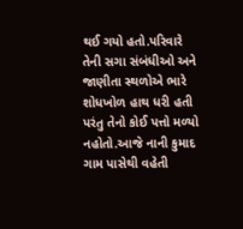થઈ ગયો હતો.પરિવારે તેની સગા સંબંધીઓ અને જાણીતા સ્થળોએ ભારે શોધખોળ હાથ ધરી હતી પરંતુ તેનો કોઈ પત્તો મળ્યો નહોતો.આજે નાની કુમાદ ગામ પાસેથી વહેતી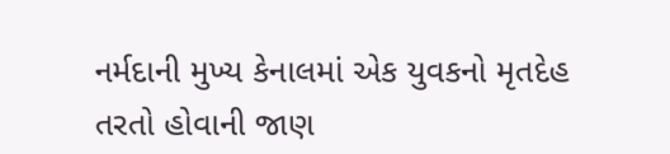નર્મદાની મુખ્ય કેનાલમાં એક યુવકનો મૃતદેહ તરતો હોવાની જાણ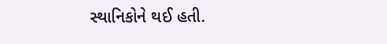સ્થાનિકોને થઈ હતી.